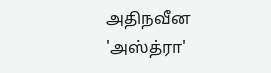அதிநவீன 'அஸ்த்ரா'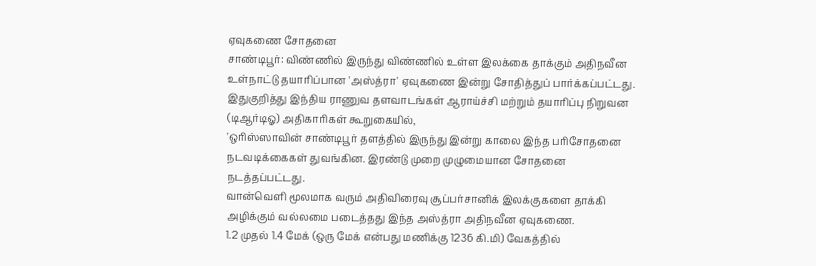ஏவுகணை சோதனை
சாண்டிபூர்: விண்ணில் இருந்து விண்ணில் உள்ள இலக்கை தாக்கும் அதிநவீன உள்நாட்டு தயாரிப்பான 'அஸ்த்ரா' ஏவுகணை இன்று சோதித்துப் பார்க்கப்பட்டது.
இதுகுறித்து இந்திய ராணுவ தளவாடங்கள் ஆராய்ச்சி மற்றும் தயாரிப்பு நிறுவன (டிஆர்டிஓ) அதிகாரிகள் கூறுகையில்,
'ஒரிஸ்ஸாவின் சாண்டிபூர் தளத்தில் இருந்து இன்று காலை இந்த பரிசோதனை நடவடிக்கைகள் துவங்கின. இரண்டு முறை முழுமையான சோதனை நடத்தப்பட்டது.
வான்வெளி மூலமாக வரும் அதிவிரைவு சூப்பர்சானிக் இலக்குகளை தாக்கி அழிக்கும் வல்லமை படைத்தது இந்த அஸ்த்ரா அதிநவீன ஏவுகணை.
1.2 முதல் 1.4 மேக் (ஒரு மேக் என்பது மணிக்கு 1236 கி.மி) வேகத்தில்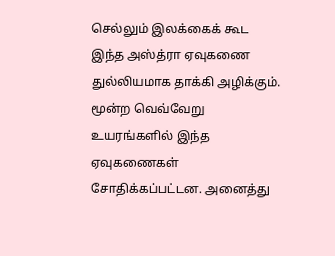செல்லும் இலக்கைக் கூட இந்த அஸ்த்ரா ஏவுகணை துல்லியமாக தாக்கி அழிக்கும்.
மூன்ற வெவ்வேறு உயரங்களில் இந்த ஏவுகணைகள் சோதிக்கப்பட்டன. அனைத்து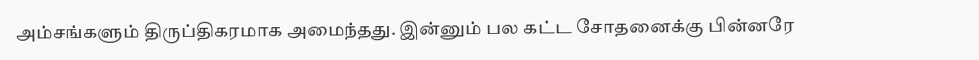அம்சங்களும் திருப்திகரமாக அமைந்தது. இன்னும் பல கட்ட சோதனைக்கு பின்னரே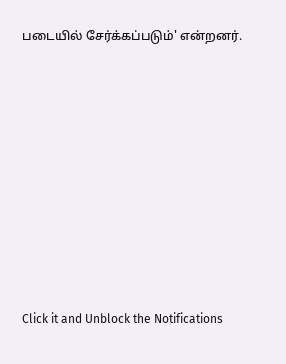படையில் சேர்க்கப்படும்' என்றனர்.












Click it and Unblock the Notifications